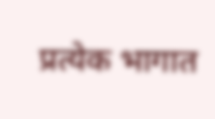प्रत्येक भागात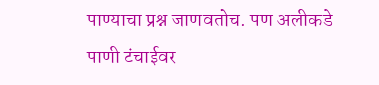पाण्याचा प्रश्न जाणवतोच. पण अलीकडे पाणी टंचाईवर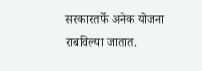सरकारतर्फे अनेक योजना राबविल्या जातात.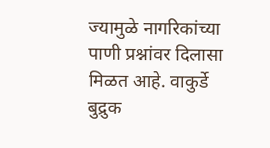ज्यामुळे नागरिकांच्या पाणी प्रश्नांवर दिलासा मिळत आहे. वाकुर्डे बुद्रुक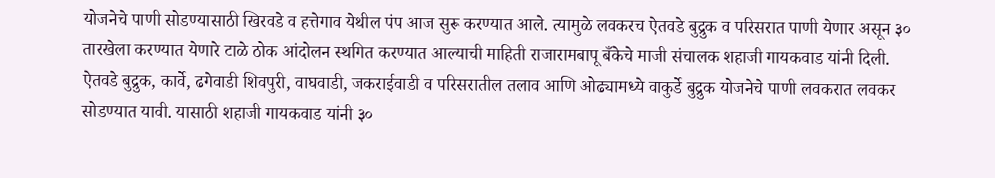योजनेचे पाणी सोडण्यासाठी खिरवडे व हत्तेगाव येथील पंप आज सुरू करण्यात आले. त्यामुळे लवकरच ऐतवडे बुद्रुक व परिसरात पाणी येणार असून ३० तारखेला करण्यात येणारे टाळे ठोक आंदोलन स्थगित करण्यात आल्याची माहिती राजारामबापू बँकेचे माजी संचालक शहाजी गायकवाड यांनी दिली.
ऐतवडे बुद्रुक, कार्वे, ढगेवाडी शिवपुरी, वाघवाडी, जकराईवाडी व परिसरातील तलाव आणि ओढ्यामध्ये वाकुर्डे बुद्रुक योजनेचे पाणी लवकरात लवकर सोडण्यात यावी. यासाठी शहाजी गायकवाड यांनी ३०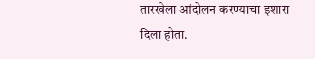तारखेला आंदोलन करण्याचा इशारा दिला होता.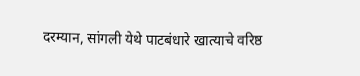दरम्यान, सांगली येथे पाटबंधारे खात्याचे वरिष्ठ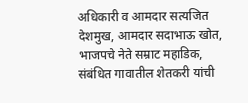अधिकारी व आमदार सत्यजित देशमुख, आमदार सदाभाऊ खोत, भाजपचे नेते सम्राट महाडिक, संबंधित गावातील शेतकरी यांची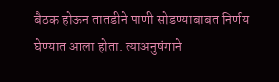बैठक होऊन तातडीने पाणी सोडण्याबाबत निर्णय घेण्यात आला होता. त्याअनुषंगाने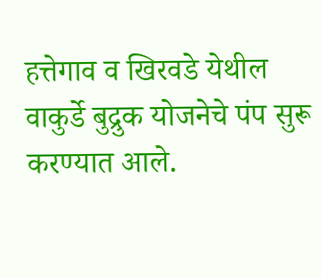हत्तेगाव व खिरवडे येथील वाकुर्डे बुद्रुक योजनेचे पंप सुरू करण्यात आले.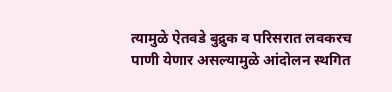त्यामुळे ऐतवडे बुद्रुक व परिसरात लवकरच पाणी येणार असल्यामुळे आंदोलन स्थगित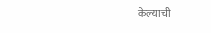केल्याची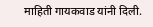माहिती गायकवाड यांनी दिली.